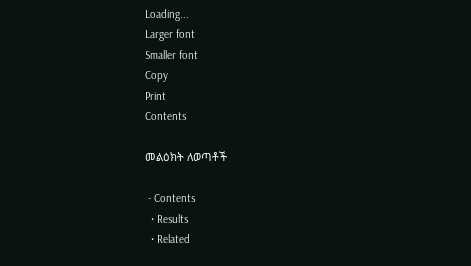Loading...
Larger font
Smaller font
Copy
Print
Contents

መልዕክት ለወጣቶች

 - Contents
  • Results
  • Related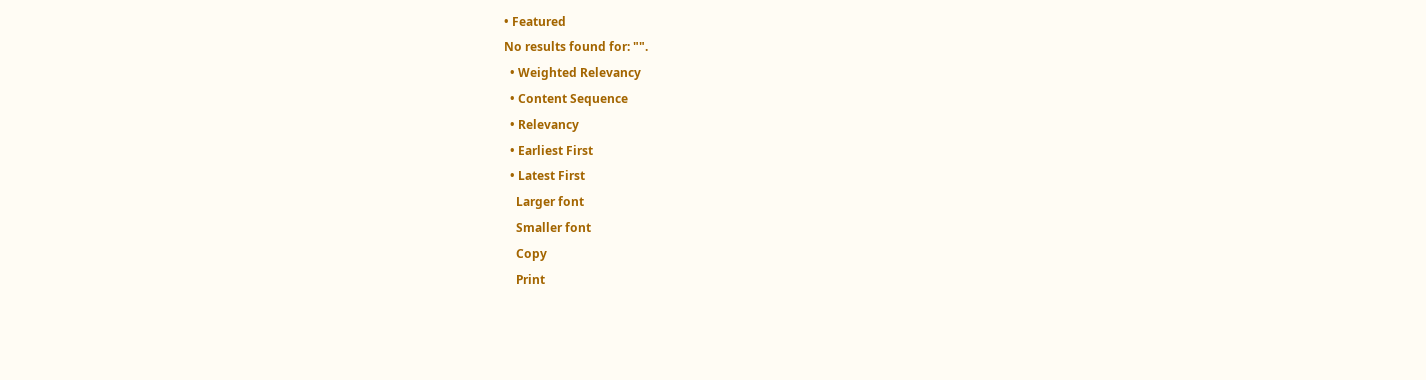• Featured
No results found for: "".
  • Weighted Relevancy
  • Content Sequence
  • Relevancy
  • Earliest First
  • Latest First
    Larger font
    Smaller font
    Copy
    Print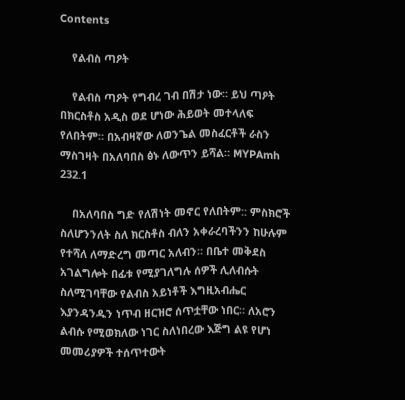Contents

    የልብስ ጣዖት

    የልብስ ጣዖት የግብረ ገብ በሽታ ነው። ይህ ጣዖት በክርስቶስ አዲስ ወደ ሆነው ሕይወት መተላለፍ የለበትም። በአብዛኛው ለወንጌል መስፈርቶች ራስን ማስገዛት በአለባበስ ፅኑ ለውጥን ይሻል። MYPAmh 232.1

    በአለባበስ ግድ የለሽነት መኖር የለበትም:: ምስክሮች ስለሆንንለት ስለ ክርስቶስ ብለን አቀራረባችንን ከሁሉም የተሻለ ለማድረግ መጣር አለብን። በቤተ መቅደስ አገልግሎት በፊቱ የሚያገለግሉ ሰዎች ሊለብሱት ስለሚገባቸው የልብስ አይነቶች እግዚአብሔር እያንዳንዱን ነጥብ ዘርዝሮ ሰጥቷቸው ነበር። ለአሮን ልብሱ የሚወክለው ነገር ስለነበረው እጅግ ልዩ የሆነ መመሪያዎች ተሰጥተውት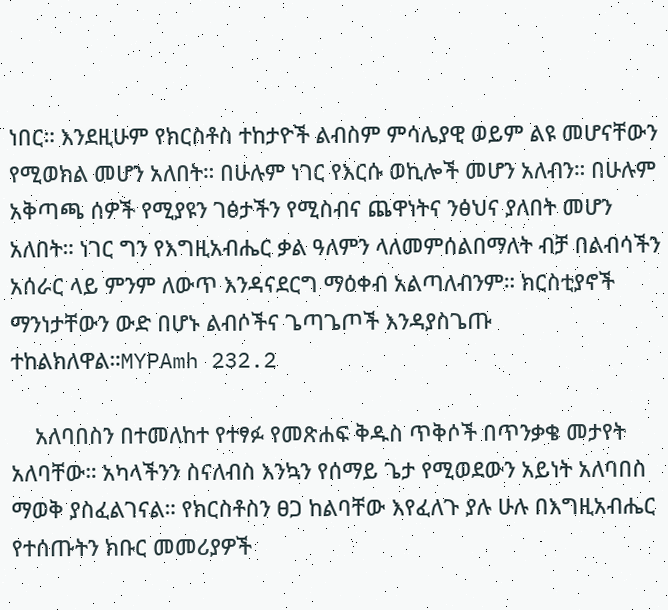ነበር። እንደዚሁም የክርስቶስ ተከታዮች ልብስም ምሳሌያዊ ወይም ልዩ መሆናቸውን የሚወክል መሆን አለበት። በሁሉም ነገር የእርሱ ወኪሎች መሆን አለብን። በሁሉም አቅጣጫ ሰዎች የሚያዩን ገፅታችን የሚስብና ጨዋነትና ንፅህና ያለበት መሆን አለበት። ነገር ግን የእግዚአብሔር ቃል ዓለምን ላለመምሰልበማለት ብቻ በልብሳችን አሰራር ላይ ምንም ለውጥ እንዳናደርግ ማዕቀብ አልጣለብንም። ክርስቲያኖች ማንነታቸውን ውድ በሆኑ ልብሶችና ጌጣጌጦች እንዳያስጌጡ ተከልክለዋል።MYPAmh 232.2

    አለባበስን በተመለከተ የተፃፉ የመጽሐፍ ቅዱስ ጥቅሶች በጥንቃቄ መታየት አለባቸው። አካላችንን ስናለብስ እንኳን የሰማይ ጌታ የሚወደውን አይነት አለባበስ ማወቅ ያስፈልገናል። የክርስቶስን ፀጋ ከልባቸው እየፈለጉ ያሉ ሁሉ በእግዚአብሔር የተሰጡትን ክቡር መመሪያዎች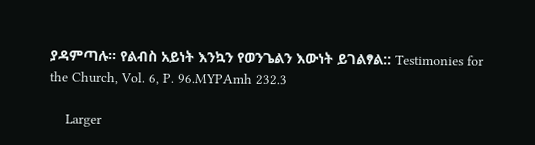ያዳምጣሉ። የልብስ አይነት እንኳን የወንጌልን እውነት ይገልፃል:: Testimonies for the Church, Vol. 6, P. 96.MYPAmh 232.3

    Larger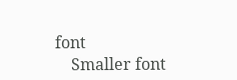font
    Smaller font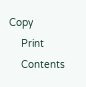Copy
    Print
    Contents